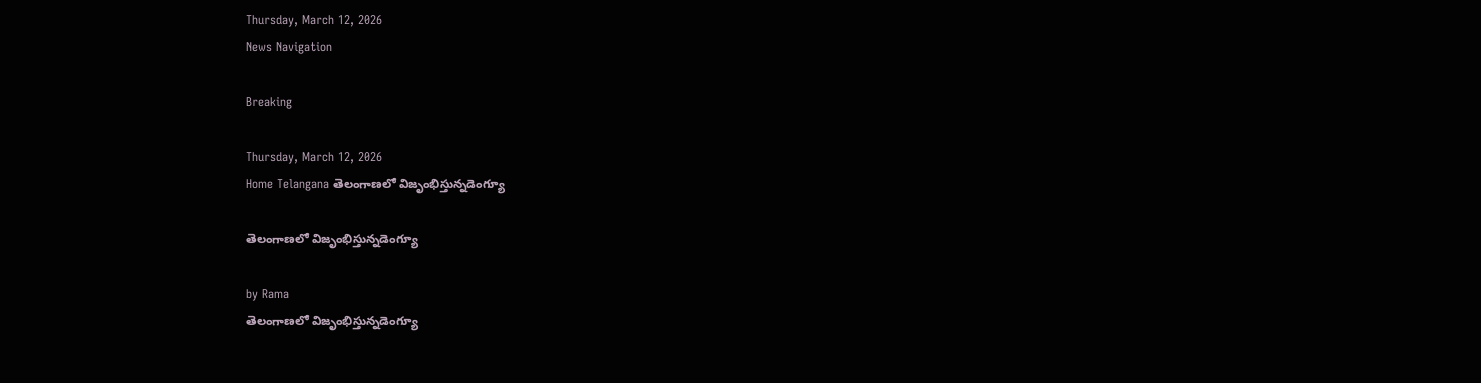Thursday, March 12, 2026
News Navigation

Breaking

Thursday, March 12, 2026
Home Telangana తెలంగాణలో విజృంభిస్తున్నడెంగ్యూ

తెలంగాణలో విజృంభిస్తున్నడెంగ్యూ

by Rama
తెలంగాణలో విజృంభిస్తున్నడెంగ్యూ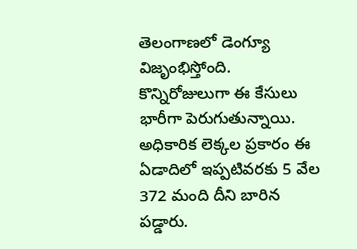తెలంగాణలో డెంగ్యూ విజృంభిస్తోంది. కొన్నిరోజులుగా ఈ కేసులు భారీగా పెరుగుతున్నాయి. అధికారిక లెక్కల ప్రకారం ఈ ఏడాదిలో ఇప్పటివరకు 5 వేల 372 మంది దీని బారిన పడ్డారు.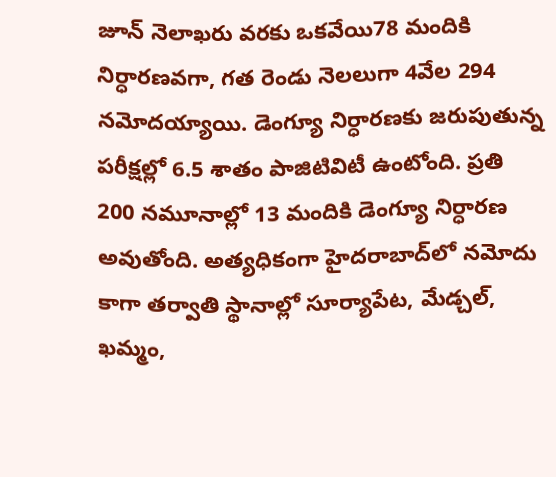జూన్‌ నెలాఖరు వరకు ఒకవేయి78 మందికి నిర్ధారణవగా, గత రెండు నెలలుగా 4వేల 294 నమోదయ్యాయి. డెంగ్యూ నిర్ధారణకు జరుపుతున్న పరీక్షల్లో 6.5 శాతం పాజిటివిటీ ఉంటోంది. ప్రతి 200 నమూనాల్లో 13 మందికి డెంగ్యూ నిర్ధారణ అవుతోంది. అత్యధికంగా హైదరాబాద్‌లో నమోదు కాగా తర్వాతి స్థానాల్లో సూర్యాపేట, మేడ్చల్, ఖమ్మం,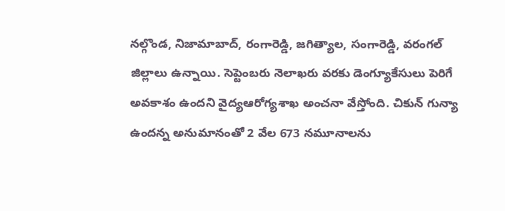నల్గొండ, నిజామాబాద్, రంగారెడ్డి, జగిత్యాల, సంగారెడ్డి, వరంగల్‌ జిల్లాలు ఉన్నాయి. సెప్టెంబరు నెలాఖరు వరకు డెంగ్యూకేసులు పెరిగే అవకాశం ఉందని వైద్యఆరోగ్యశాఖ అంచనా వేస్తోంది. చికున్‌ గున్యా ఉందన్న అనుమానంతో 2 వేల 673 నమూనాలను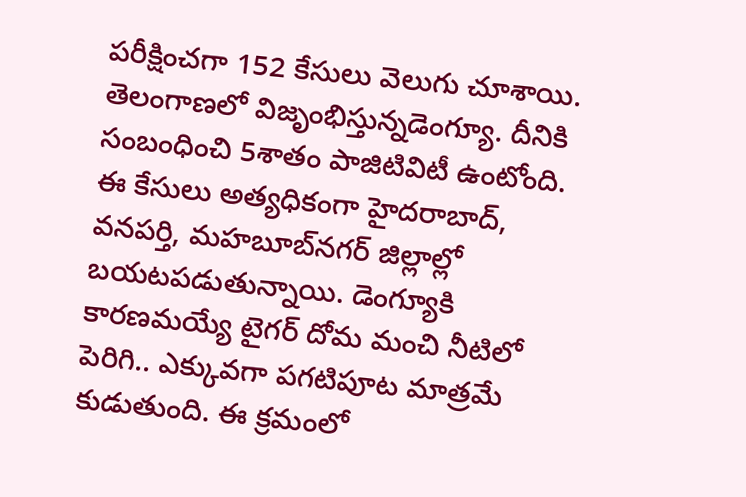పరీక్షించగా 152 కేసులు వెలుగు చూశాయి. తెలంగాణలో విజృంభిస్తున్నడెంగ్యూ. దీనికి సంబంధించి 5శాతం పాజిటివిటీ ఉంటోంది. ఈ కేసులు అత్యధికంగా హైదరాబాద్, వనపర్తి, మహబూబ్‌నగర్‌ జిల్లాల్లో బయటపడుతున్నాయి. డెంగ్యూకి కారణమయ్యే టైగర్‌ దోమ మంచి నీటిలో పెరిగి.. ఎక్కువగా పగటిపూట మాత్రమే కుడుతుంది. ఈ క్రమంలో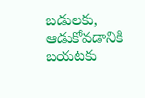బడులకు, ఆడుకోవడానికి బయటకు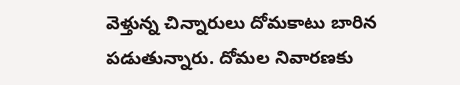వెళ్తున్న చిన్నారులు దోమకాటు బారిన పడుతున్నారు. దోమల నివారణకు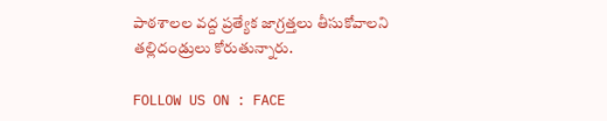పాఠశాలల వద్ద ప్రత్యేక జాగ్రత్తలు తీసుకోవాలని తల్లిదండ్రులు కోరుతున్నారు.

FOLLOW US ON : FACE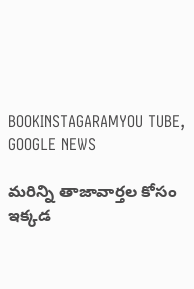BOOKINSTAGARAMYOU TUBE, GOOGLE NEWS

మరిన్ని తాజావార్తల కోసం ఇక్కడ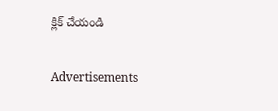క్లిక్ చేయండి

Advertisements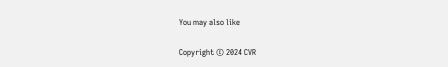You may also like

Copyright © 2024 CVR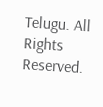Telugu. All Rights Reserved.